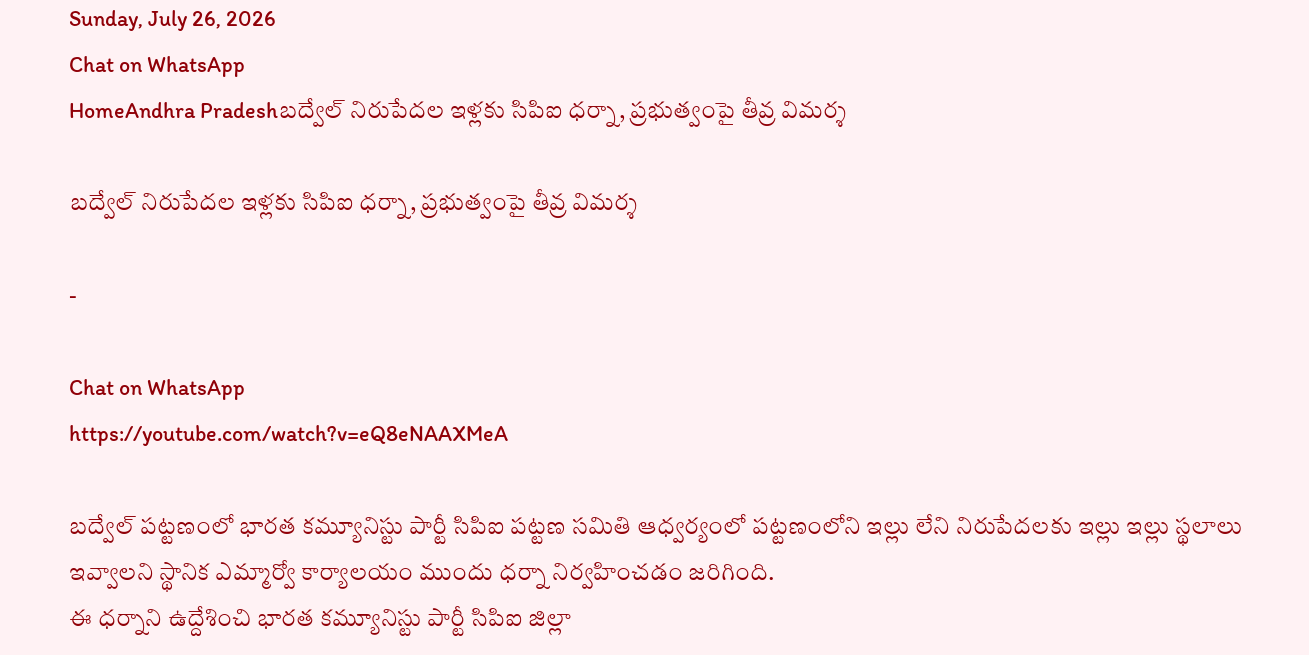Sunday, July 26, 2026
Chat on WhatsApp
HomeAndhra Pradeshబద్వేల్ నిరుపేదల ఇళ్లకు సిపిఐ ధర్నా, ప్రభుత్వంపై తీవ్ర విమర్శ

బద్వేల్ నిరుపేదల ఇళ్లకు సిపిఐ ధర్నా, ప్రభుత్వంపై తీవ్ర విమర్శ

-

Chat on WhatsApp
https://youtube.com/watch?v=eQ8eNAAXMeA

బద్వేల్ పట్టణంలో భారత కమ్యూనిస్టు పార్టీ సిపిఐ పట్టణ సమితి ఆధ్వర్యంలో పట్టణంలోని ఇల్లు లేని నిరుపేదలకు ఇల్లు ఇల్లు స్థలాలు ఇవ్వాలని స్థానిక ఎమ్మార్వో కార్యాలయం ముందు ధర్నా నిర్వహించడం జరిగింది.
ఈ ధర్నాని ఉద్దేశించి భారత కమ్యూనిస్టు పార్టీ సిపిఐ జిల్లా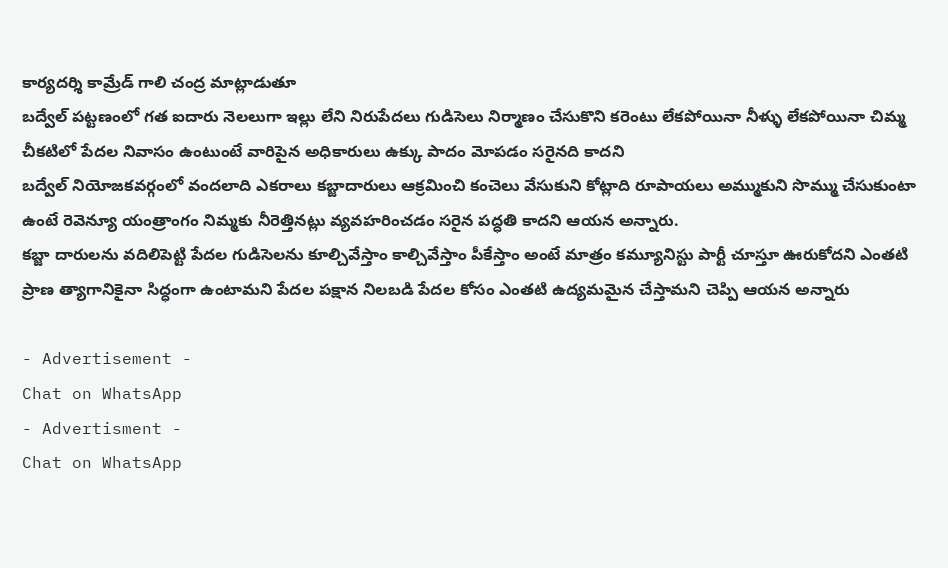కార్యదర్శి కామ్రేడ్ గాలి చంద్ర మాట్లాడుతూ
బద్వేల్ పట్టణంలో గత ఐదారు నెలలుగా ఇల్లు లేని నిరుపేదలు గుడిసెలు నిర్మాణం చేసుకొని కరెంటు లేకపోయినా నీళ్ళు లేకపోయినా చిమ్మ చీకటిలో పేదల నివాసం ఉంటుంటే వారిపైన అధికారులు ఉక్కు పాదం మోపడం సరైనది కాదని
బద్వేల్ నియోజకవర్గంలో వందలాది ఎకరాలు కబ్జాదారులు ఆక్రమించి కంచెలు వేసుకుని కోట్లాది రూపాయలు అమ్ముకుని సొమ్ము చేసుకుంటా ఉంటే రెవెన్యూ యంత్రాంగం నిమ్మకు నీరెత్తినట్లు వ్యవహరించడం సరైన పద్ధతి కాదని ఆయన అన్నారు.
కబ్జా దారులను వదిలిపెట్టి పేదల గుడిసెలను కూల్చివేస్తాం కాల్చివేస్తాం పీకేస్తాం అంటే మాత్రం కమ్యూనిస్టు పార్టీ చూస్తూ ఊరుకోదని ఎంతటి ప్రాణ త్యాగానికైనా సిద్ధంగా ఉంటామని పేదల పక్షాన నిలబడి పేదల కోసం ఎంతటి ఉద్యమమైన చేస్తామని చెప్పి ఆయన అన్నారు

- Advertisement -
Chat on WhatsApp
- Advertisment -
Chat on WhatsApp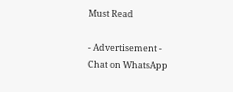Must Read

- Advertisement -
Chat on WhatsApp